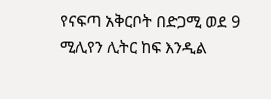የናፍጣ አቅርቦት በድጋሚ ወደ 9 ሚሊየን ሊትር ከፍ እንዲል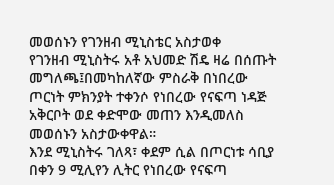መወሰኑን የገንዘብ ሚኒስቴር አስታወቀ
የገንዘብ ሚኒስትሩ አቶ አህመድ ሽዴ ዛሬ በሰጡት መግለጫ፤በመካከለኛው ምስራቅ በነበረው ጦርነት ምክንያት ተቀንሶ የነበረው የናፍጣ ነዳጅ አቅርቦት ወደ ቀድሞው መጠን እንዲመለስ መወሰኑን አስታውቀዋል።
እንደ ሚኒስትሩ ገለጻ፣ ቀደም ሲል በጦርነቱ ሳቢያ በቀን 9 ሚሊየን ሊትር የነበረው የናፍጣ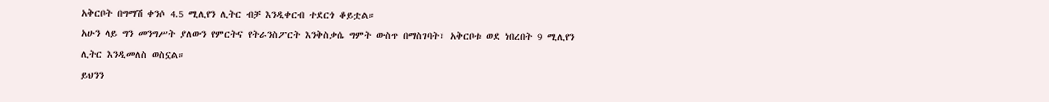አቅርቦት በግማሽ ቀንሶ 4.5 ሚሊየን ሊትር ብቻ እንዲቀርብ ተደርጎ ቆይቷል።
አሁን ላይ ግን መንግሥት ያለውን የምርትና የትራንስፖርት እንቅስቃሴ ግምት ውስጥ በማስገባት፣ አቅርቦቱ ወደ ነበረበት 9 ሚሊየን ሊትር እንዲመለስ ወስኗል።
ይህንን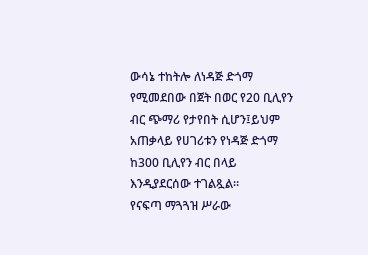ውሳኔ ተከትሎ ለነዳጅ ድጎማ የሚመደበው በጀት በወር የ20 ቢሊየን ብር ጭማሪ የታየበት ሲሆን፤ይህም አጠቃላይ የሀገሪቱን የነዳጅ ድጎማ ከ300 ቢሊየን ብር በላይ እንዲያደርሰው ተገልጿል።
የናፍጣ ማጓጓዝ ሥራው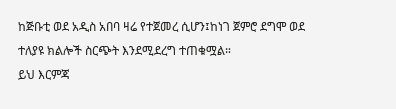ከጅቡቲ ወደ አዲስ አበባ ዛሬ የተጀመረ ሲሆን፤ከነገ ጀምሮ ደግሞ ወደ ተለያዩ ክልሎች ስርጭት እንደሚደረግ ተጠቁሟል።
ይህ እርምጃ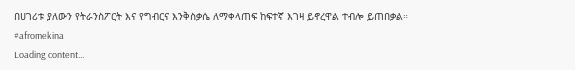በሀገሪቱ ያለውን የትራንስፖርት እና የግብርና እንቅስቃሴ ለማቀላጠፍ ከፍተኛ እገዛ ይኖረዋል ተብሎ ይጠበቃል።
#afromekina
Loading content...